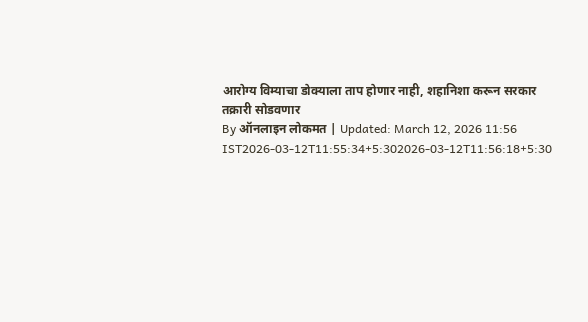आरोग्य विम्याचा डोक्याला ताप होणार नाही, शहानिशा करून सरकार तक्रारी सोडवणार
By ऑनलाइन लोकमत | Updated: March 12, 2026 11:56 IST2026-03-12T11:55:34+5:302026-03-12T11:56:18+5:30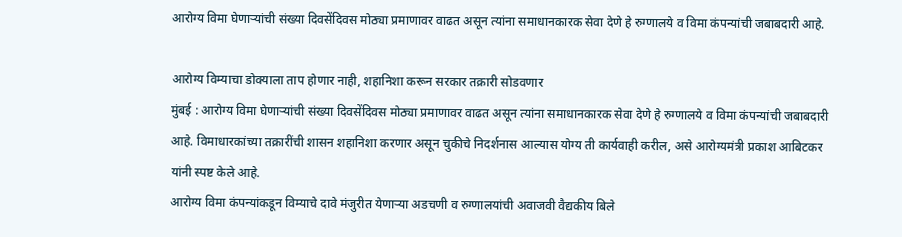आरोग्य विमा घेणाऱ्यांची संख्या दिवसेंदिवस मोठ्या प्रमाणावर वाढत असून त्यांना समाधानकारक सेवा देणे हे रुग्णालये व विमा कंपन्यांची जबाबदारी आहे.

आरोग्य विम्याचा डोक्याला ताप होणार नाही, शहानिशा करून सरकार तक्रारी सोडवणार
मुंबई : आरोग्य विमा घेणाऱ्यांची संख्या दिवसेंदिवस मोठ्या प्रमाणावर वाढत असून त्यांना समाधानकारक सेवा देणे हे रुग्णालये व विमा कंपन्यांची जबाबदारी आहे. विमाधारकांच्या तक्रारींची शासन शहानिशा करणार असून चुकीचे निदर्शनास आल्यास योग्य ती कार्यवाही करील, असे आरोग्यमंत्री प्रकाश आबिटकर यांनी स्पष्ट केले आहे.
आरोग्य विमा कंपन्यांकडून विम्याचे दावे मंजुरीत येणाऱ्या अडचणी व रुग्णालयांची अवाजवी वैद्यकीय बिले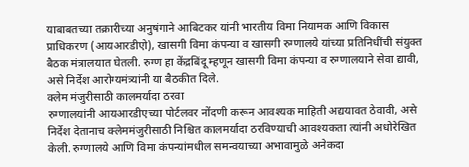याबाबतच्या तक्रारीच्या अनुषंगाने आबिटकर यांनी भारतीय विमा नियामक आणि विकास प्राधिकरण (आयआरडीएो), खासगी विमा कंपन्या व खासगी रुग्णालये यांच्या प्रतिनिधींची संयुक्त बैठक मंत्रालयात घेतली. रुग्ण हा केंद्रबिंदू म्हणून खासगी विमा कंपन्या व रुग्णालयाने सेवा द्यावी, असे निर्देश आरोग्यमंत्र्यांनी या बैठकीत दिले.
क्लेम मंजुरीसाठी कालमर्यादा ठरवा
रुग्णालयांनी आयआरडीएच्या पोर्टलवर नोंदणी करून आवश्यक माहिती अद्ययावत ठेवावी, असे निर्देश देतानाच क्लेममंजुरीसाठी निश्चित कालमर्यादा ठरविण्याची आवश्यकता त्यांनी अधोरेखित केली. रुग्णालये आणि विमा कंपन्यांमधील समन्वयाच्या अभावामुळे अनेकदा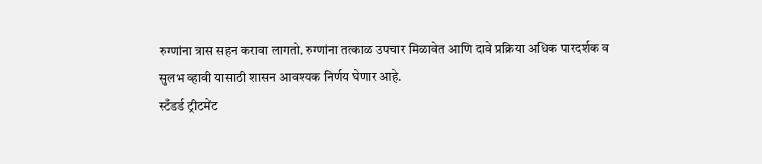रुग्णांना त्रास सहन करावा लागतो. रुग्णांना तत्काळ उपचार मिळावेत आणि दावे प्रक्रिया अधिक पारदर्शक व सुलभ व्हावी यासाठी शासन आवश्यक निर्णय घेणार आहे.
स्टँडर्ड ट्रीटमेंट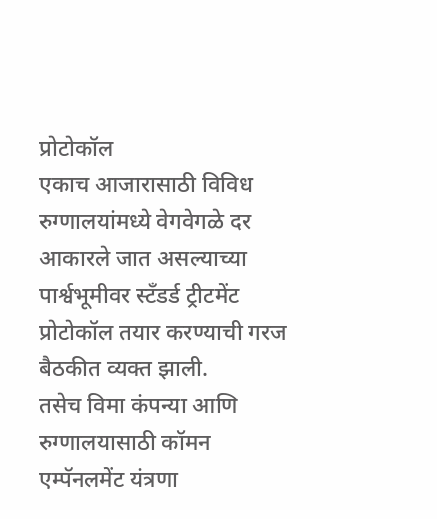प्रोटोकॉल
एकाच आजारासाठी विविध रुग्णालयांमध्ये वेगवेगळे दर आकारले जात असल्याच्या पार्श्वभूमीवर स्टँडर्ड ट्रीटमेंट प्रोटोकॉल तयार करण्याची गरज बैठकीत व्यक्त झाली.
तसेच विमा कंपन्या आणि रुग्णालयासाठी कॉमन एम्पॅनलमेंट यंत्रणा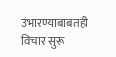उभारण्याबाबतही विचार सुरू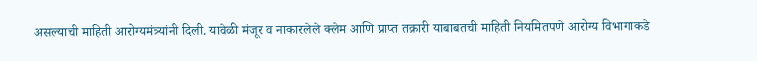असल्याची माहिती आरोग्यमंत्र्यांनी दिली. यावेळी मंजूर व नाकारलेले क्लेम आणि प्राप्त तक्रारी याबाबतची माहिती नियमितपणे आरोग्य विभागाकडे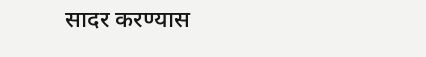सादर करण्यास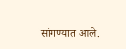सांगण्यात आले.